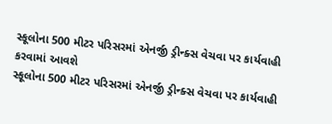સ્કૂલોના 500 મીટર પરિસરમાં એનર્જી ડ્રીન્ક્સ વેચવા પર કાર્યવાહી કરવામાં આવશે
સ્કૂલોના 500 મીટર પરિસરમાં એનર્જી ડ્રીન્ક્સ વેચવા પર કાર્યવાહી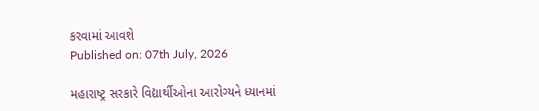કરવામાં આવશે
Published on: 07th July, 2026

મહારાષ્ટ્ર સરકારે વિદ્યાર્થીઓના આરોગ્યને ધ્યાનમાં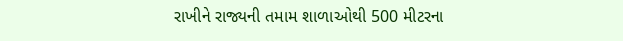રાખીને રાજ્યની તમામ શાળાઓથી 500 મીટરના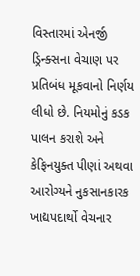વિસ્તારમાં એનર્જી ડ્રિન્ક્સના વેચાણ પર પ્રતિબંધ મૂકવાનો નિર્ણય લીધો છે. નિયમોનું કડક પાલન કરાશે અને કેફિનયુક્ત પીણાં અથવા આરોગ્યને નુકસાનકારક ખાદ્યપદાર્થો વેચનાર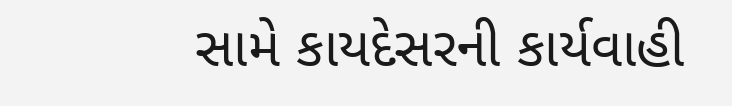સામે કાયદેસરની કાર્યવાહી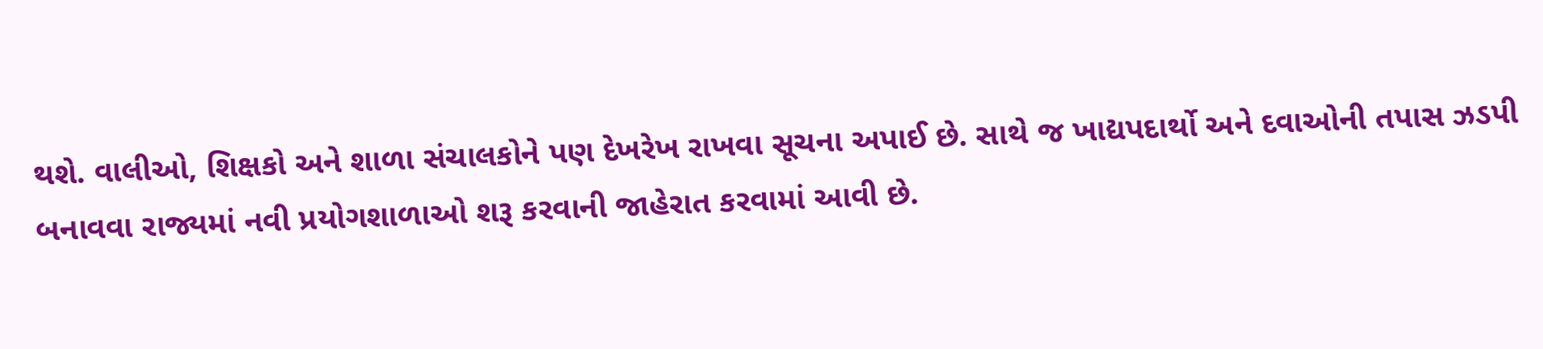થશે. વાલીઓ, શિક્ષકો અને શાળા સંચાલકોને પણ દેખરેખ રાખવા સૂચના અપાઈ છે. સાથે જ ખાદ્યપદાર્થો અને દવાઓની તપાસ ઝડપી બનાવવા રાજ્યમાં નવી પ્રયોગશાળાઓ શરૂ કરવાની જાહેરાત કરવામાં આવી છે.